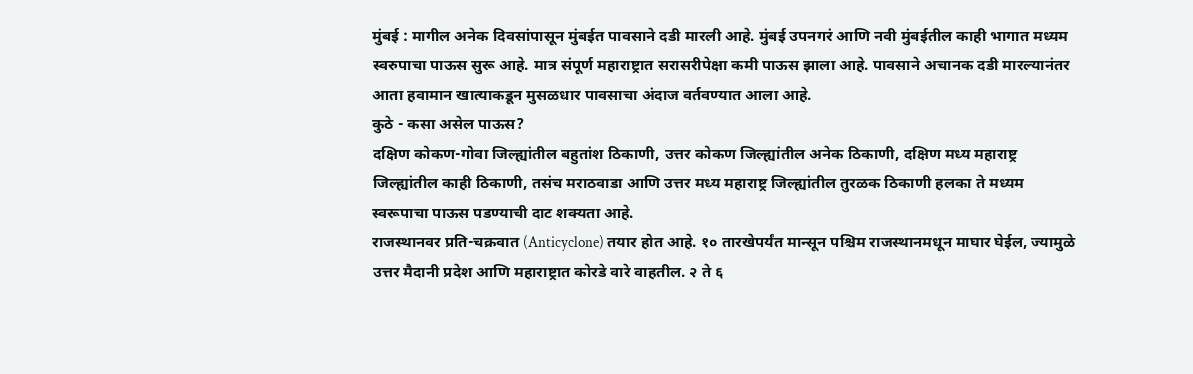मुंबई : मागील अनेक दिवसांपासून मुंबईत पावसाने दडी मारली आहे. मुंबई उपनगरं आणि नवी मुंबईतील काही भागात मध्यम स्वरुपाचा पाऊस सुरू आहे. मात्र संपूर्ण महाराष्ट्रात सरासरीपेक्षा कमी पाऊस झाला आहे. पावसाने अचानक दडी मारल्यानंतर आता हवामान खात्याकडून मुसळधार पावसाचा अंदाज वर्तवण्यात आला आहे.
कुठे - कसा असेल पाऊस?
दक्षिण कोकण-गोवा जिल्ह्यांतील बहुतांश ठिकाणी, उत्तर कोकण जिल्ह्यांतील अनेक ठिकाणी, दक्षिण मध्य महाराष्ट्र जिल्ह्यांतील काही ठिकाणी, तसंच मराठवाडा आणि उत्तर मध्य महाराष्ट्र जिल्ह्यांतील तुरळक ठिकाणी हलका ते मध्यम स्वरूपाचा पाऊस पडण्याची दाट शक्यता आहे.
राजस्थानवर प्रति-चक्रवात (Anticyclone) तयार होत आहे. १० तारखेपर्यंत मान्सून पश्चिम राजस्थानमधून माघार घेईल, ज्यामुळे उत्तर मैदानी प्रदेश आणि महाराष्ट्रात कोरडे वारे वाहतील. २ ते ६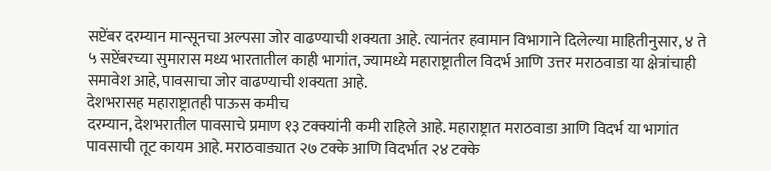सप्टेंबर दरम्यान मान्सूनचा अल्पसा जोर वाढण्याची शक्यता आहे. त्यानंतर हवामान विभागाने दिलेल्या माहितीनुसार, ४ ते ५ सप्टेंबरच्या सुमारास मध्य भारतातील काही भागांत, ज्यामध्ये महाराष्ट्रातील विदर्भ आणि उत्तर मराठवाडा या क्षेत्रांचाही समावेश आहे, पावसाचा जोर वाढण्याची शक्यता आहे.
देशभरासह महाराष्ट्रातही पाऊस कमीच
दरम्यान, देशभरातील पावसाचे प्रमाण १३ टक्क्यांनी कमी राहिले आहे. महाराष्ट्रात मराठवाडा आणि विदर्भ या भागांत पावसाची तूट कायम आहे. मराठवाड्यात २७ टक्के आणि विदर्भात २४ टक्के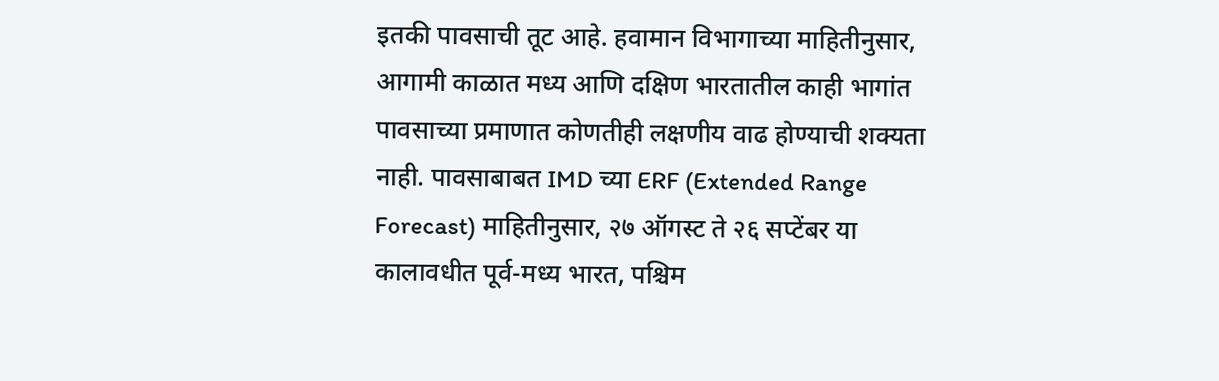इतकी पावसाची तूट आहे. हवामान विभागाच्या माहितीनुसार, आगामी काळात मध्य आणि दक्षिण भारतातील काही भागांत पावसाच्या प्रमाणात कोणतीही लक्षणीय वाढ होण्याची शक्यता नाही. पावसाबाबत IMD च्या ERF (Extended Range Forecast) माहितीनुसार, २७ ऑगस्ट ते २६ सप्टेंबर या कालावधीत पूर्व-मध्य भारत, पश्चिम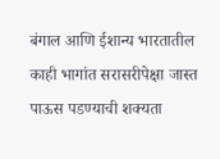बंगाल आणि ईशान्य भारतातील काही भागांत सरासरीपेक्षा जास्त पाऊस पडण्याची शक्यता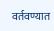वर्तवण्यात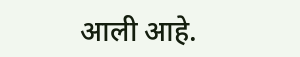आली आहे.